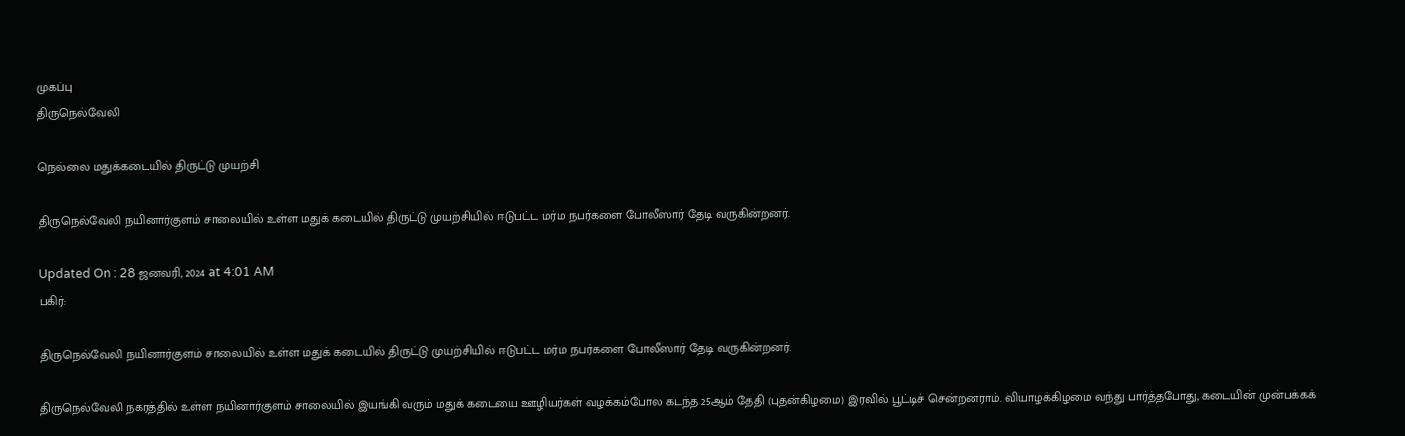முகப்பு
திருநெல்வேலி

நெல்லை மதுக்கடையில் திருட்டு முயற்சி

திருநெல்வேலி நயினார்குளம் சாலையில் உள்ள மதுக் கடையில் திருட்டு முயற்சியில் ஈடுபட்ட மர்ம நபர்களை போலீஸார் தேடி வருகின்றனர்.

Updated On : 28 ஜனவரி, 2024 at 4:01 AM
பகிர்:

திருநெல்வேலி நயினார்குளம் சாலையில் உள்ள மதுக் கடையில் திருட்டு முயற்சியில் ஈடுபட்ட மர்ம நபர்களை போலீஸார் தேடி வருகின்றனர்.

திருநெல்வேலி நகரத்தில் உள்ள நயினார்குளம் சாலையில் இயங்கி வரும் மதுக் கடையை ஊழியர்கள் வழக்கம்போல கடந்த 25ஆம் தேதி (புதன்கிழமை) இரவில் பூட்டிச் சென்றனராம். வியாழக்கிழமை வந்து பார்த்தபோது, கடையின் முன்பக்கக்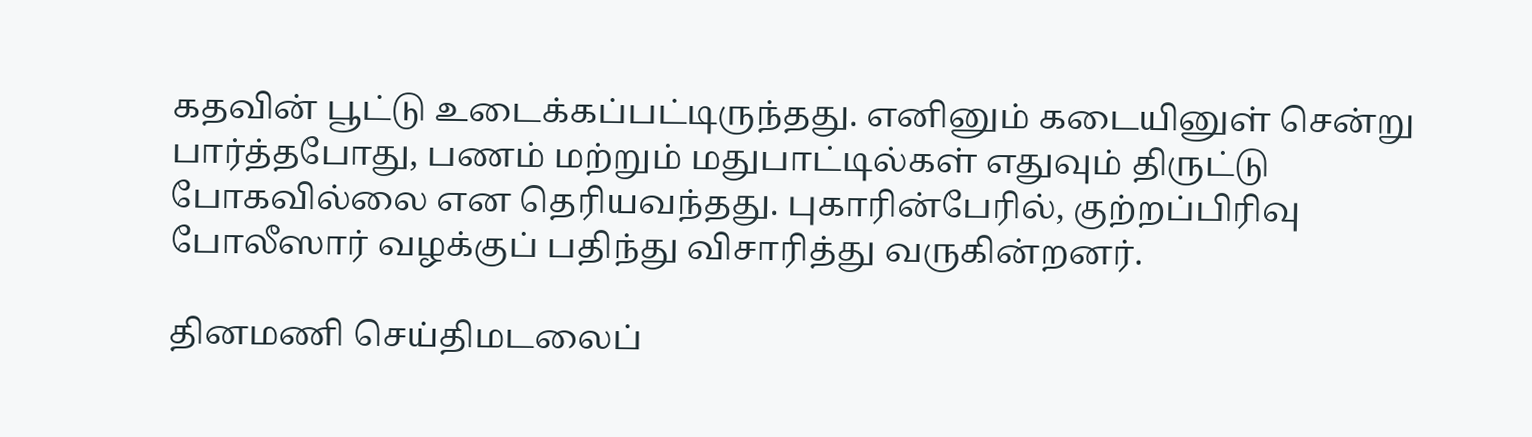கதவின் பூட்டு உடைக்கப்பட்டிருந்தது. எனினும் கடையினுள் சென்று பார்த்தபோது, பணம் மற்றும் மதுபாட்டில்கள் எதுவும் திருட்டு போகவில்லை என தெரியவந்தது. புகாரின்பேரில், குற்றப்பிரிவு போலீஸார் வழக்குப் பதிந்து விசாரித்து வருகின்றனர்.

தினமணி செய்திமடலைப்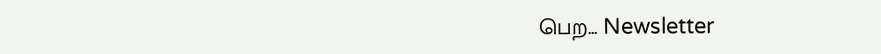பெற... Newsletter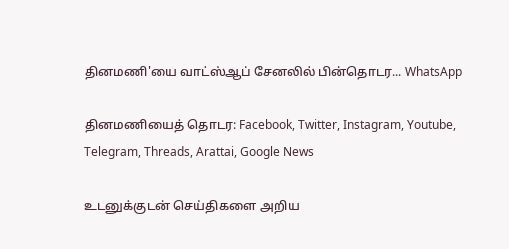தினமணி'யை வாட்ஸ்ஆப் சேனலில் பின்தொடர... WhatsApp

தினமணியைத் தொடர: Facebook, Twitter, Instagram, Youtube, Telegram, Threads, Arattai, Google News

உடனுக்குடன் செய்திகளை அறிய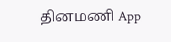தினமணி App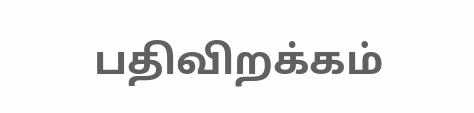பதிவிறக்கம்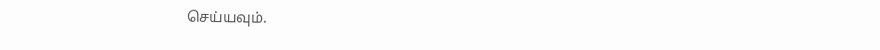செய்யவும்.